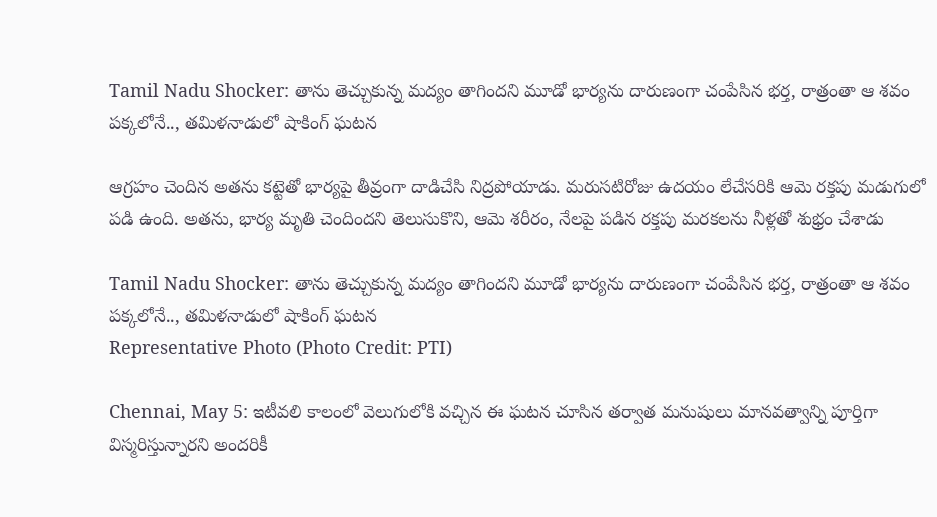Tamil Nadu Shocker: తాను తెచ్చుకున్న మద్యం తాగిందని మూడో భార్యను దారుణంగా చంపేసిన భర్త, రాత్రంతా ఆ శవం పక్కలోనే.., తమిళనాడులో షాకింగ్ ఘటన

ఆగ్రహం చెందిన అతను కట్టెతో భార్యపై తీవ్రంగా దాడిచేసి నిద్రపోయాడు. మరుసటిరోజు ఉదయం లేచేసరికి ఆమె రక్తపు మడుగులో పడి ఉంది. అతను, భార్య మృతి చెందిందని తెలుసుకొని, ఆమె శరీరం, నేలపై పడిన రక్తపు మరకలను నీళ్లతో శుభ్రం చేశాడు

Tamil Nadu Shocker: తాను తెచ్చుకున్న మద్యం తాగిందని మూడో భార్యను దారుణంగా చంపేసిన భర్త, రాత్రంతా ఆ శవం పక్కలోనే.., తమిళనాడులో షాకింగ్ ఘటన
Representative Photo (Photo Credit: PTI)

Chennai, May 5: ఇటీవలి కాలంలో వెలుగులోకి వచ్చిన ఈ ఘటన చూసిన తర్వాత మనుషులు మానవత్వాన్ని పూర్తిగా విస్మరిస్తున్నారని అందరికీ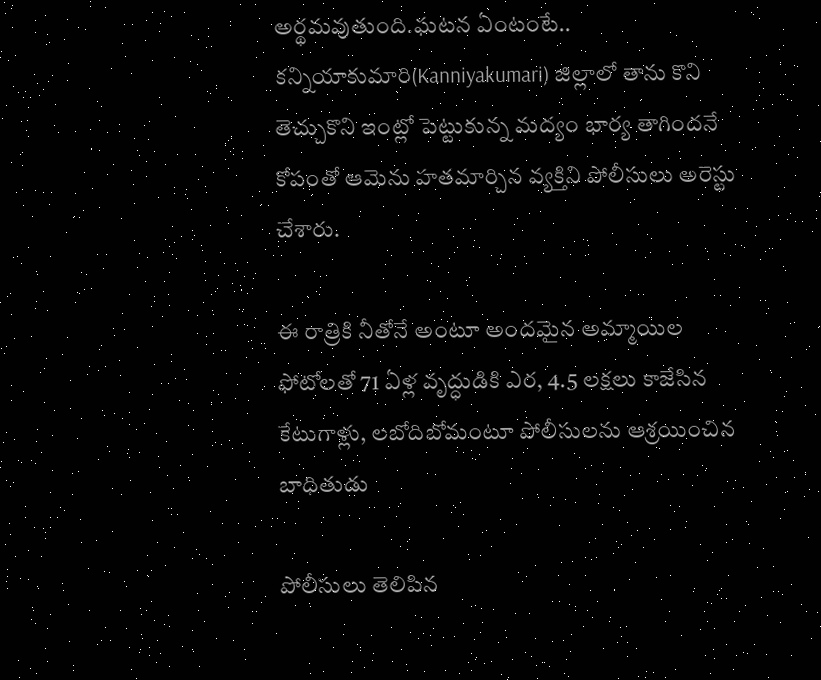అర్థమవుతుంది.ఘటన ఏంటంటే.. కన్నియాకుమారి(Kanniyakumari) జిల్లాలో తాను కొని తెచ్చుకొని ఇంట్లో పెట్టుకున్న మద్యం భార్య తాగిందనే కోపంతో ఆమెను హతమార్చిన వ్యక్తిని పోలీసులు అరెస్టు చేశారు.

ఈ రాత్రికి నీతోనే అంటూ అందమైన అమ్మాయిల ఫోటోలతో 71 ఏళ్ల వృద్ధుడికి ఎర, 4.5 లక్షలు కాజేసిన కేటుగాళ్లు, లబోదిబోమంటూ పోలీసులను ఆశ్రయించిన బాధితుడు

పోలీసులు తెలిపిన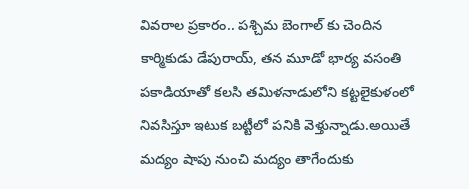వివరాల ప్రకారం.. పశ్చిమ బెంగాల్‌ కు చెందిన కార్మికుడు డేపురాయ్‌, తన మూడో భార్య వసంతి పకాడియాతో కలసి తమిళనాడులోని కట్టలైకుళంలో నివసిస్తూ ఇటుక బట్టీలో పనికి వెళ్తున్నాడు.అయితే మద్యం షాపు నుంచి మద్యం తాగేందుకు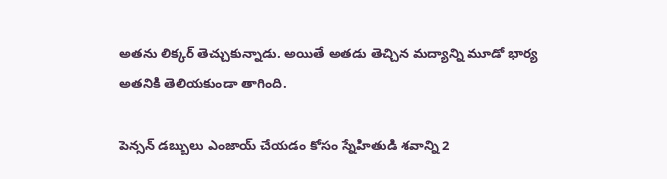అతను లిక్కర్ తెచ్చుకున్నాడు. అయితే అతడు తెచ్చిన మద్యాన్ని మూడో భార్య అతనికి తెలియకుండా తాగింది.

పెన్సన్ డబ్బులు ఎంజాయ్ చేయడం కోసం స్నేహితుడి శవాన్ని 2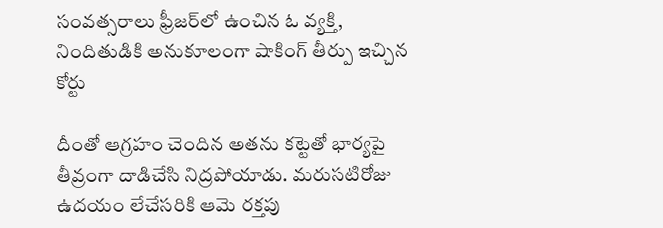సంవత్సరాలు ఫ్రీజర్‌‌లో ఉంచిన ఓ వ్యక్తి, నిందితుడికి అనుకూలంగా షాకింగ్ తీర్పు ఇచ్చిన కోర్టు

దీంతో ఆగ్రహం చెందిన అతను కట్టెతో భార్యపై తీవ్రంగా దాడిచేసి నిద్రపోయాడు. మరుసటిరోజు ఉదయం లేచేసరికి ఆమె రక్తపు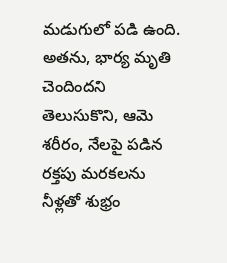మడుగులో పడి ఉంది. అతను, భార్య మృతి చెందిందని తెలుసుకొని, ఆమె శరీరం, నేలపై పడిన రక్తపు మరకలను నీళ్లతో శుభ్రం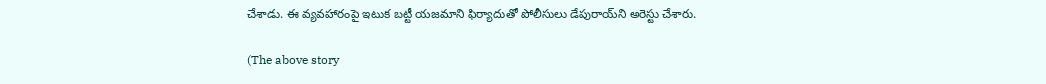చేశాడు. ఈ వ్యవహారంపై ఇటుక బట్టీ యజమాని ఫిర్యాదుతో పోలీసులు డేపురాయ్‌ని అరెస్టు చేశారు.

(The above story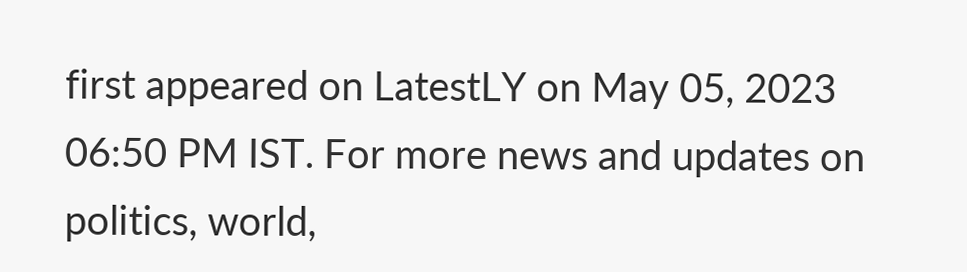first appeared on LatestLY on May 05, 2023 06:50 PM IST. For more news and updates on politics, world,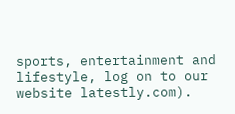sports, entertainment and lifestyle, log on to our website latestly.com).